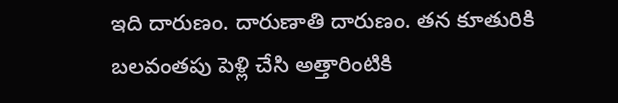ఇది దారుణం. దారుణాతి దారుణం. తన కూతురికి బలవంతపు పెళ్లి చేసి అత్తారింటికి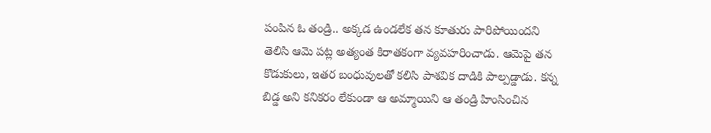పంపిన ఓ తండ్రి.. అక్కడ ఉండలేక తన కూతురు పారిపోయిందని తెలిసి ఆమె పట్ల అత్యంత కిరాతకంగా వ్యవహరించాడు. ఆమెపై తన కొడుకులు, ఇతర బంధువులతో కలిసి పాశవిక దాడికి పాల్పడ్డాడు. కన్న బిడ్డ అని కనికరం లేకుండా ఆ అమ్మాయిని ఆ తండ్రి హింసించిన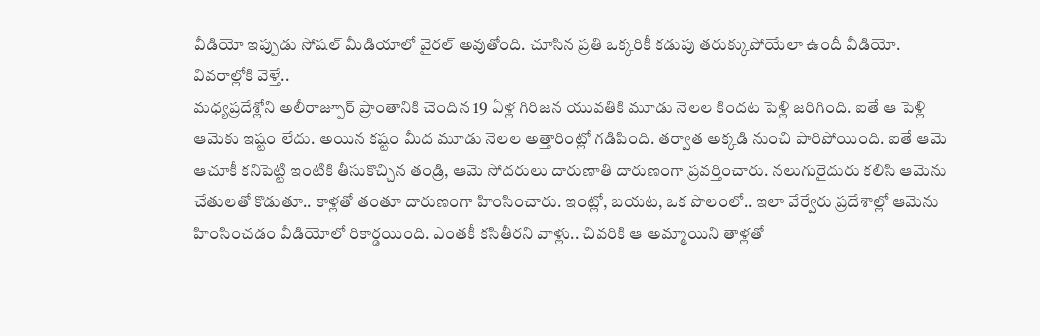వీడియో ఇప్పుడు సోషల్ మీడియాలో వైరల్ అవుతోంది. చూసిన ప్రతి ఒక్కరికీ కడుపు తరుక్కుపోయేలా ఉందీ వీడియో. వివరాల్లోకి వెళ్తే..
మధ్యప్రదేశ్లోని అలీరాజ్పూర్ ప్రాంతానికి చెందిన 19 ఏళ్ల గిరిజన యువతికి మూడు నెలల కిందట పెళ్లి జరిగింది. ఐతే ఆ పెళ్లి ఆమెకు ఇష్టం లేదు. అయిన కష్టం మీద మూడు నెలల అత్తారింట్లో గడిపింది. తర్వాత అక్కడి నుంచి పారిపోయింది. ఐతే ఆమె ఆచూకీ కనిపెట్టి ఇంటికి తీసుకొచ్చిన తండ్రి, ఆమె సోదరులు దారుణాతి దారుణంగా ప్రవర్తించారు. నలుగురైదురు కలిసి ఆమెను చేతులతో కొడుతూ.. కాళ్లతో తంతూ దారుణంగా హింసించారు. ఇంట్లో, బయట, ఒక పొలంలో.. ఇలా వేర్వేరు ప్రదేశాల్లో ఆమెను హింసించడం వీడియోలో రికార్డయింది. ఎంతకీ కసితీరని వాళ్లు.. చివరికి ఆ అమ్మాయిని తాళ్లతో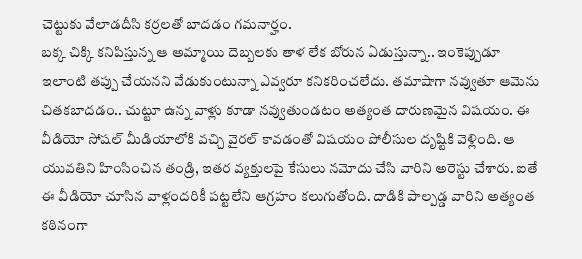చెట్టుకు వేలాడదీసి కర్రలతో బాదడం గమనార్హం.
బక్క చిక్కి కనిపిస్తున్న ఆ అమ్మాయి దెబ్బలకు తాళ లేక బోరున ఏడుస్తున్నా.. ఇంకెప్పుడూ ఇలాంటి తప్పు చేయనని వేడుకుంటున్నా ఎవ్వరూ కనికరించలేదు. తమాషాగా నవ్వుతూ ఆమెను చితకబాదడం.. చుట్టూ ఉన్న వాళ్లు కూడా నవ్వుతుండటం అత్యంత దారుణమైన విషయం. ఈ వీడియో సోషల్ మీడియాలోకి వచ్చి వైరల్ కావడంతో విషయం పోలీసుల దృష్టికి వెళ్లింది. ఆ యువతిని హింసించిన తండ్రి, ఇతర వ్యక్తులపై కేసులు నమోదు చేసి వారిని అరెస్టు చేశారు. ఐతే ఈ వీడియో చూసిన వాళ్లందరికీ పట్టలేని ఆగ్రహం కలుగుతోంది. దాడికి పాల్పడ్డ వారిని అత్యంత కఠినంగా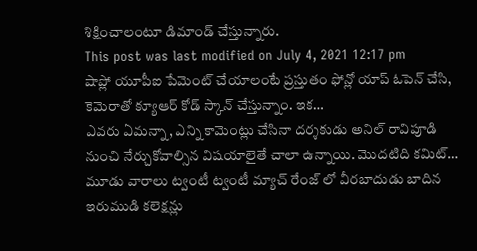శిక్షించాలంటూ డిమాండ్ చేస్తున్నారు.
This post was last modified on July 4, 2021 12:17 pm
షాప్లో యూపీఐ పేమెంట్ చేయాలంటే ప్రస్తుతం ఫోన్లో యాప్ ఓపెన్ చేసి, కెమెరాతో క్యూఆర్ కోడ్ స్కాన్ చేస్తున్నాం. ఇక…
ఎవరు ఏమన్నా, ఎన్ని కామెంట్లు చేసినా దర్శకుడు అనిల్ రావిపూడి నుంచి నేర్చుకోవాల్సిన విషయాలైతే చాలా ఉన్నాయి. మొదటిది కమిట్…
మూడు వారాలు ట్వంటీ ట్వంటీ మ్యాచ్ రేంజ్ లో వీరబాదుడు బాదిన ఇరుముడి కలెక్షన్లు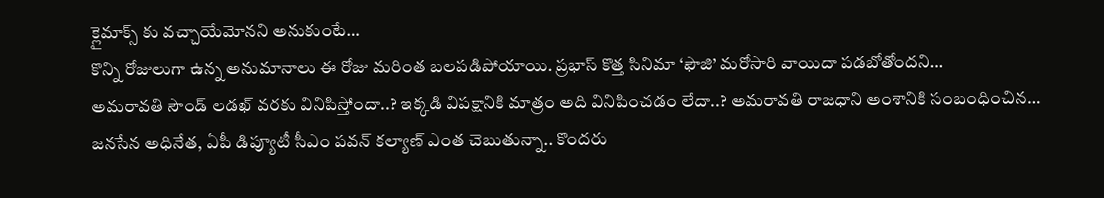క్లైమాక్స్ కు వచ్చాయేమోనని అనుకుంటే…
కొన్ని రోజులుగా ఉన్న అనుమానాలు ఈ రోజు మరింత బలపడిపోయాయి. ప్రభాస్ కొత్త సినిమా ‘ఫౌజి’ మరోసారి వాయిదా పడబోతోందని…
అమరావతి సౌండ్ లడఖ్ వరకు వినిపిస్తోందా..? ఇక్కడి విపక్షానికి మాత్రం అది వినిపించడం లేదా..? అమరావతి రాజధాని అంశానికి సంబంధించిన…
జనసేన అధినేత, ఏపీ డిప్యూటీ సీఎం పవన్ కల్యాణ్ ఎంత చెబుతున్నా.. కొందరు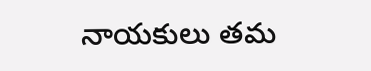నాయకులు తమ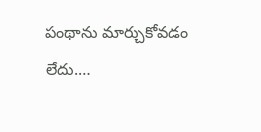పంథాను మార్చుకోవడం లేదు.…